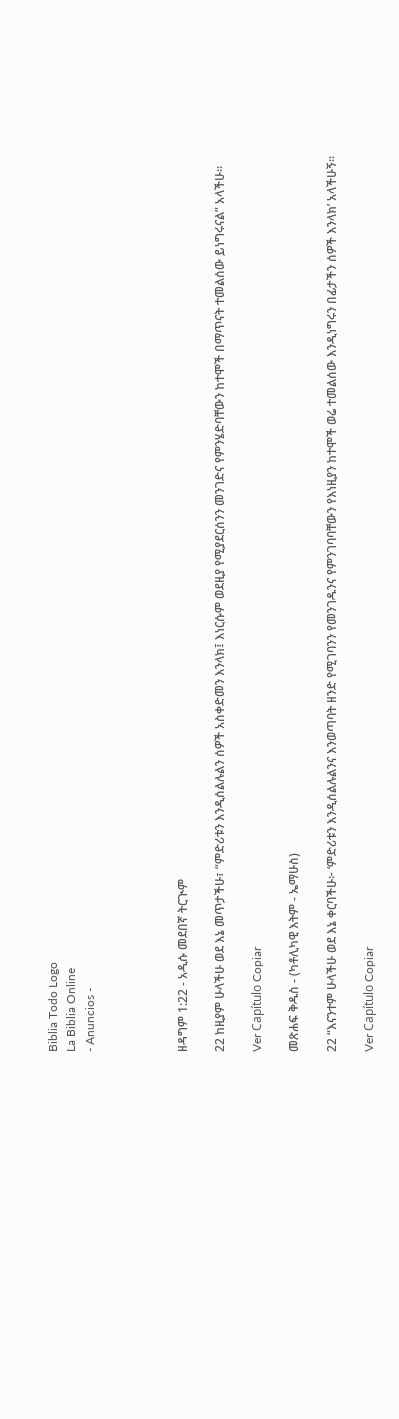Biblia Todo Logo
La Biblia Online
- Anuncios -




ዘዳግም 1:22 - አዲሱ መደበኛ ትርጒም

22 ከዚያም ሁላችሁ ወደ እኔ መጥታችሁ፣ “ምድሪቱን እንዲሰልሉልን ሰዎች አስቀድመን እንላክ፤ እነርሱም ወደዚያ የሚያደርሰንን መንገድና የምንሄድባቸውን ከተሞች በማጥናት ተመልሰው ይነግሩናል” አላችሁ።

Ver Capítulo Copiar

መጽሐፍ ቅዱስ - (ካቶሊካዊ እትም - ኤማሁስ)

22 “እናንተም ሁላችሁ ወደ እኔ ቀርባችሁ፦ ‘ምድሪቱን እንዲሰልሉልንና እንወጣባት ዘንድ የሚገባንን የመንገዱንና የምንገባባቸውን የእነዚያን ከተሞች ወሬ ተመልሰው እንዲነግሩን በፊታችን ሰዎች እንላክ’ አላችሁኝ።

Ver Capítulo Copiar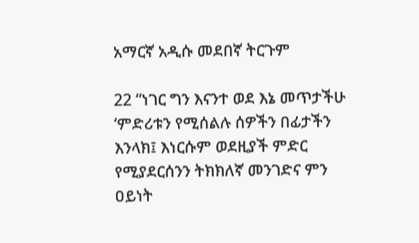አማርኛ አዲሱ መደበኛ ትርጉም

22 “ነገር ግን እናንተ ወደ እኔ መጥታችሁ ‘ምድሪቱን የሚሰልሉ ሰዎችን በፊታችን እንላክ፤ እነርሱም ወደዚያች ምድር የሚያደርሰንን ትክክለኛ መንገድና ምን ዐይነት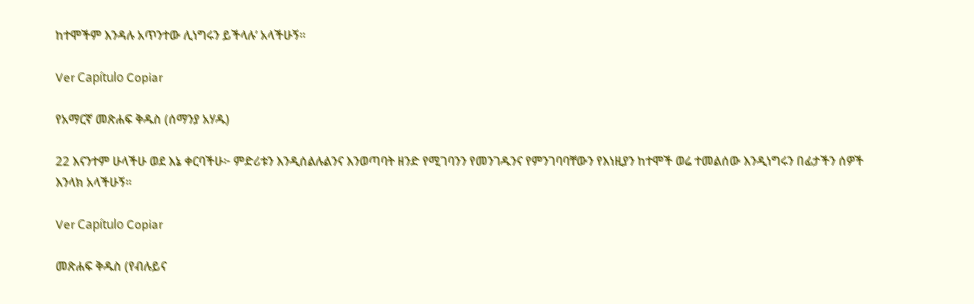ከተሞችም እንዳሉ አጥንተው ሊነግሩን ይችላሉ’ አላችሁኝ።

Ver Capítulo Copiar

የአማርኛ መጽሐፍ ቅዱስ (ሰማንያ አሃዱ)

22 እናንተም ሁላችሁ ወደ እኔ ቀርባችሁ፦ ምድሪቱን እንዲሰልሉልንና እንወጣባት ዘንድ የሚገባንን የመንገዱንና የምንገባባቸውን የእነዚያን ከተሞች ወሬ ተመልሰው እንዲነግሩን በፊታችን ሰዎች እንላክ አላችሁኝ።

Ver Capítulo Copiar

መጽሐፍ ቅዱስ (የብሉይና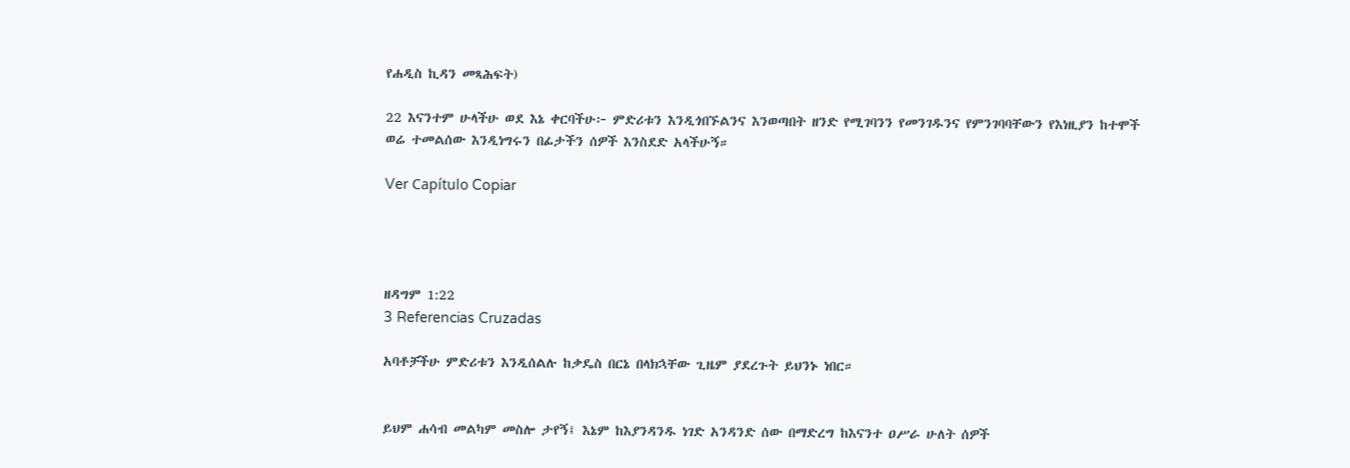የሐዲስ ኪዳን መጻሕፍት)

22 እናንተም ሁላችሁ ወደ እኔ ቀርባችሁ፦ ምድሪቱን እንዲጎበኙልንና እንወጣበት ዘንድ የሚገባንን የመንገዱንና የምንገባባቸውን የእነዚያን ከተሞች ወሬ ተመልሰው እንዲነግሩን በፊታችን ሰዎች እንስደድ አላችሁኝ።

Ver Capítulo Copiar




ዘዳግም 1:22
3 Referencias Cruzadas

አባቶቻችሁ ምድሪቱን እንዲሰልሉ ከቃዴስ በርኔ በላክኋቸው ጊዜም ያደረጉት ይህንኑ ነበር።


ይህም ሐሳብ መልካም መስሎ ታየኝ፤ እኔም ከእያንዳንዱ ነገድ አንዳንድ ሰው በማድረግ ከእናንተ ዐሥራ ሁለት ሰዎች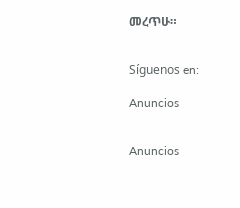መረጥሁ።


Síguenos en:

Anuncios


Anuncios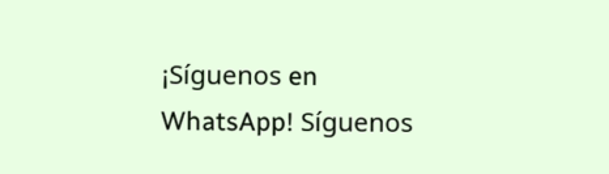¡Síguenos en WhatsApp! Síguenos